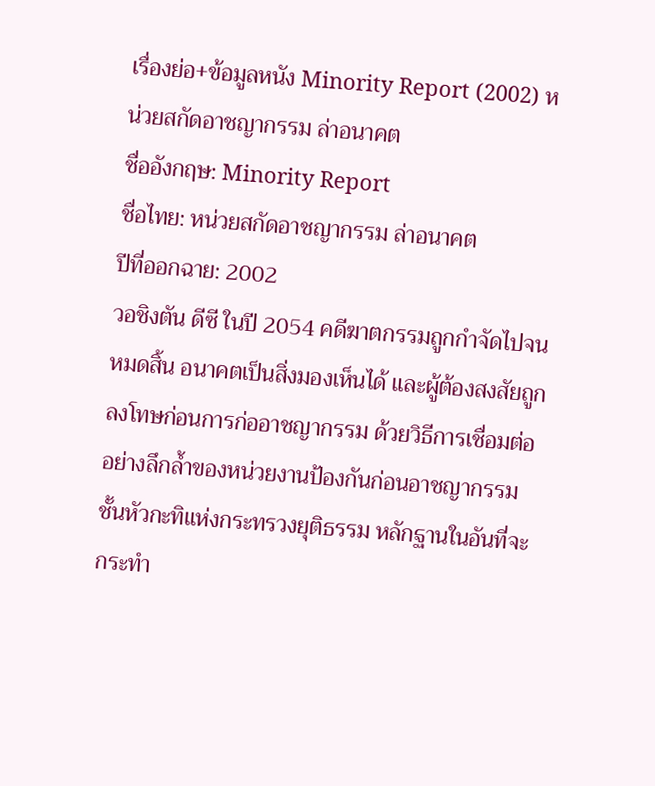เรื่องย่อ+ข้อมูลหนัง Minority Report (2002) หน่วยสกัดอาชญากรรม ล่าอนาคต
ชื่ออังกฤษ: Minority Report
ชื่อไทย: หน่วยสกัดอาชญากรรม ล่าอนาคต
ปีที่ออกฉาย: 2002
วอชิงตัน ดีซี ในปี 2054 คดีฆาตกรรมถูกกำจัดไปจนหมดสิ้น อนาคตเป็นสิ่งมองเห็นได้ และผู้ต้องสงสัยถูกลงโทษก่อนการก่ออาชญากรรม ด้วยวิธีการเชื่อมต่ออย่างลึกล้ำของหน่วยงานป้องกันก่อนอาชญากรรมชั้นหัวกะทิแห่งกระทรวงยุติธรรม หลักฐานในอันที่จะกระทำ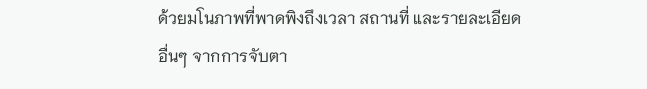ด้วยมโนภาพที่พาดพิงถึงเวลา สถานที่ และรายละเอียดอื่นๆ จากการจับตา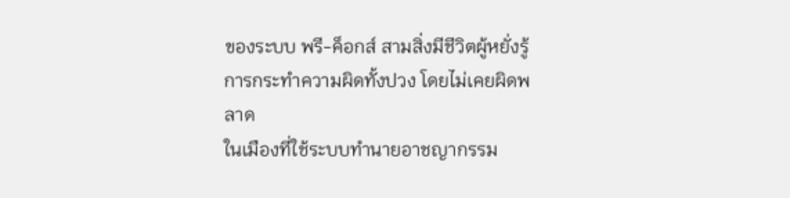ของระบบ พรี-ค็อกส์ สามสิ่งมีชีวิตผู้หยั่งรู้การกระทำความผิดทั้งปวง โดยไม่เคยผิดพลาด
ในเมืองที่ใช้ระบบทำนายอาชญากรรม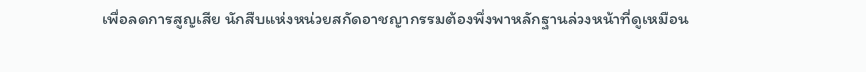เพื่อลดการสูญเสีย นักสืบแห่งหน่วยสกัดอาชญากรรมต้องพึ่งพาหลักฐานล่วงหน้าที่ดูเหมือน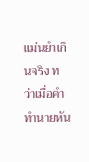แม่นยำเกินจริง ทว่าเมื่อคำทำนายหัน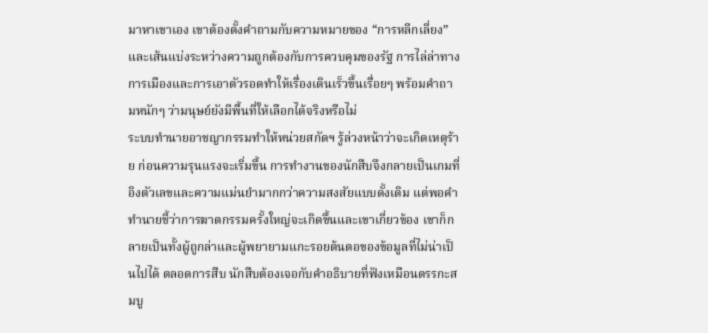มาหาเขาเอง เขาต้องตั้งคำถามกับความหมายของ “การหลีกเลี่ยง” และเส้นแบ่งระหว่างความถูกต้องกับการควบคุมของรัฐ การไล่ล่าทางการเมืองและการเอาตัวรอดทำให้เรื่องเดินเร็วขึ้นเรื่อยๆ พร้อมคำถามหนักๆ ว่ามนุษย์ยังมีพื้นที่ให้เลือกได้จริงหรือไม่
ระบบทำนายอาชญากรรมทำให้หน่วยสกัดฯ รู้ล่วงหน้าว่าจะเกิดเหตุร้าย ก่อนความรุนแรงจะเริ่มขึ้น การทำงานของนักสืบจึงกลายเป็นเกมที่อิงตัวเลขและความแม่นยำมากกว่าความสงสัยแบบดั้งเดิม แต่พอคำทำนายชี้ว่าการฆาตกรรมครั้งใหญ่จะเกิดขึ้นและเขาเกี่ยวข้อง เขาก็กลายเป็นทั้งผู้ถูกล่าและผู้พยายามแกะรอยต้นตอของข้อมูลที่ไม่น่าเป็นไปได้ ตลอดการสืบ นักสืบต้องเจอกับคำอธิบายที่ฟังเหมือนตรรกะสมบู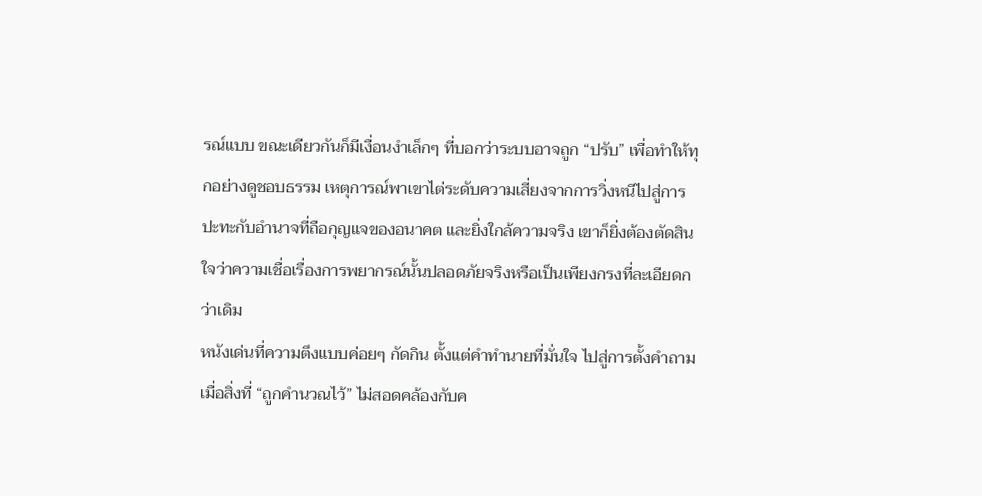รณ์แบบ ขณะเดียวกันก็มีเงื่อนงำเล็กๆ ที่บอกว่าระบบอาจถูก “ปรับ” เพื่อทำให้ทุกอย่างดูชอบธรรม เหตุการณ์พาเขาไต่ระดับความเสี่ยงจากการวิ่งหนีไปสู่การปะทะกับอำนาจที่ถือกุญแจของอนาคต และยิ่งใกล้ความจริง เขาก็ยิ่งต้องตัดสินใจว่าความเชื่อเรื่องการพยากรณ์นั้นปลอดภัยจริงหรือเป็นเพียงกรงที่ละเอียดกว่าเดิม
หนังเด่นที่ความตึงแบบค่อยๆ กัดกิน ตั้งแต่คำทำนายที่มั่นใจ ไปสู่การตั้งคำถามเมื่อสิ่งที่ “ถูกคำนวณไว้” ไม่สอดคล้องกับค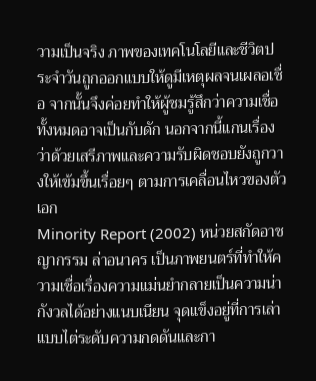วามเป็นจริง ภาพของเทคโนโลยีและชีวิตประจำวันถูกออกแบบให้ดูมีเหตุผลจนเผลอเชื่อ จากนั้นจึงค่อยทำให้ผู้ชมรู้สึกว่าความเชื่อทั้งหมดอาจเป็นกับดัก นอกจากนี้แกนเรื่องว่าด้วยเสรีภาพและความรับผิดชอบยังถูกวางให้เข้มขึ้นเรื่อยๆ ตามการเคลื่อนไหวของตัวเอก
Minority Report (2002) หน่วยสกัดอาชญากรรม ล่าอนาคร เป็นภาพยนตร์ที่ทำให้ความเชื่อเรื่องความแม่นยำกลายเป็นความน่ากังวลได้อย่างแนบเนียน จุดแข็งอยู่ที่การเล่าแบบไต่ระดับความกดดันและกา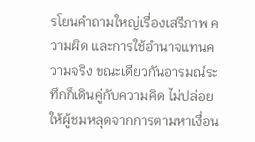รโยนคำถามใหญ่เรื่องเสรีภาพ ความผิด และการใช้อำนาจแทนความจริง ขณะเดียวกันอารมณ์ระทึกก็เดินคู่กับความคิด ไม่ปล่อยให้ผู้ชมหลุดจากการตามหาเงื่อน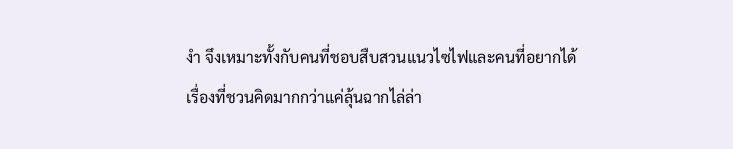งำ จึงเหมาะทั้งกับคนที่ชอบสืบสวนแนวไซไฟและคนที่อยากได้เรื่องที่ชวนคิดมากกว่าแค่ลุ้นฉากไล่ล่า